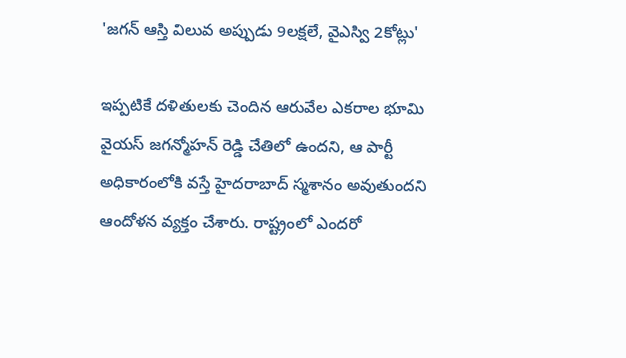'జగన్ ఆస్తి విలువ అప్పుడు 9లక్షలే, వైఎస్వి 2కోట్లు'

ఇప్పటికే దళితులకు చెందిన ఆరువేల ఎకరాల భూమి వైయస్ జగన్మోహన్ రెడ్డి చేతిలో ఉందని, ఆ పార్టీ అధికారంలోకి వస్తే హైదరాబాద్ స్మశానం అవుతుందని ఆందోళన వ్యక్తం చేశారు. రాష్ట్రంలో ఎందరో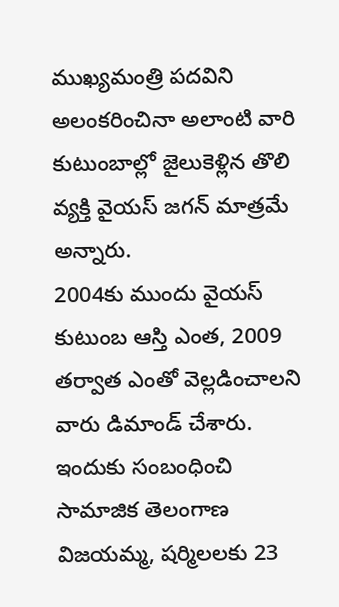ముఖ్యమంత్రి పదవిని అలంకరించినా అలాంటి వారి కుటుంబాల్లో జైలుకెళ్లిన తొలి వ్యక్తి వైయస్ జగన్ మాత్రమే అన్నారు.
2004కు ముందు వైయస్ కుటుంబ ఆస్తి ఎంత, 2009 తర్వాత ఎంతో వెల్లడించాలని వారు డిమాండ్ చేశారు. ఇందుకు సంబంధించి సామాజిక తెలంగాణ విజయమ్మ, షర్మిలలకు 23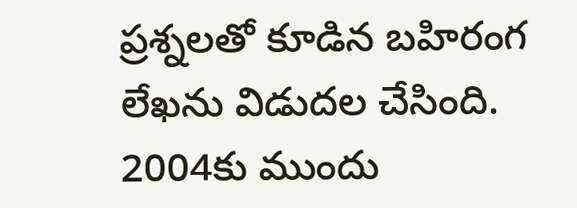ప్రశ్నలతో కూడిన బహిరంగ లేఖను విడుదల చేసింది. 2004కు ముందు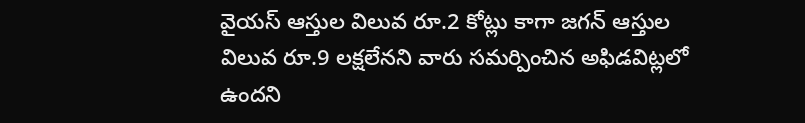వైయస్ ఆస్తుల విలువ రూ.2 కోట్లు కాగా జగన్ ఆస్తుల విలువ రూ.9 లక్షలేనని వారు సమర్పించిన అఫిడవిట్లలో ఉందని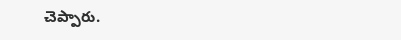చెప్పారు.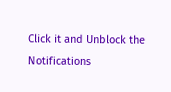Click it and Unblock the Notifications